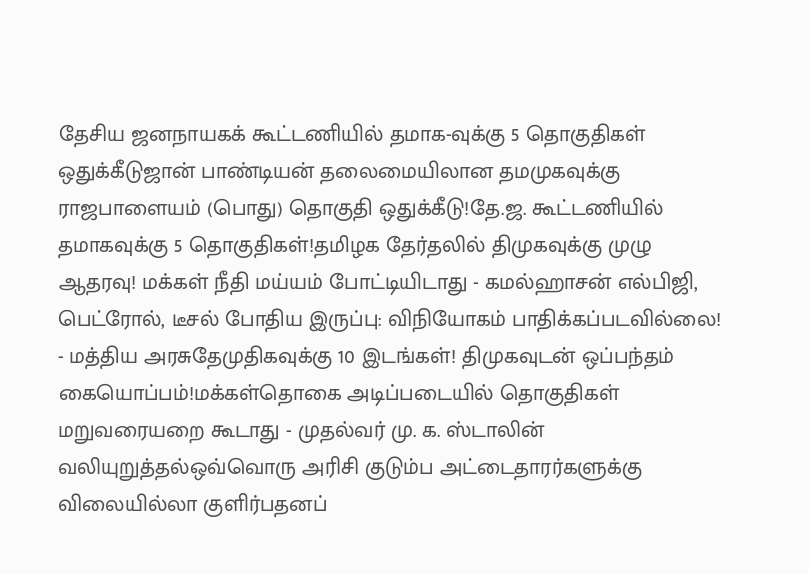தேசிய ஜனநாயகக் கூட்டணியில் தமாக-வுக்கு 5 தொகுதிகள் ஒதுக்கீடுஜான் பாண்டியன் தலைமையிலான தமமுகவுக்கு ராஜபாளையம் (பொது) தொகுதி ஒதுக்கீடு!தே.ஜ. கூட்டணியில் தமாகவுக்கு 5 தொகுதிகள்!தமிழக தேர்தலில் திமுகவுக்கு முழு ஆதரவு! மக்கள் நீதி மய்யம் போட்டியிடாது - கமல்ஹாசன் எல்பிஜி, பெட்ரோல், டீசல் போதிய இருப்பு: விநியோகம் பாதிக்கப்படவில்லை! - மத்திய அரசுதேமுதிகவுக்கு 10 இடங்கள்! திமுகவுடன் ஒப்பந்தம் கையொப்பம்!மக்கள்தொகை அடிப்படையில் தொகுதிகள் மறுவரையறை கூடாது - முதல்வர் மு. க. ஸ்டாலின் வலியுறுத்தல்ஒவ்வொரு அரிசி குடும்ப அட்டைதாரர்களுக்கு விலையில்லா குளிர்பதனப்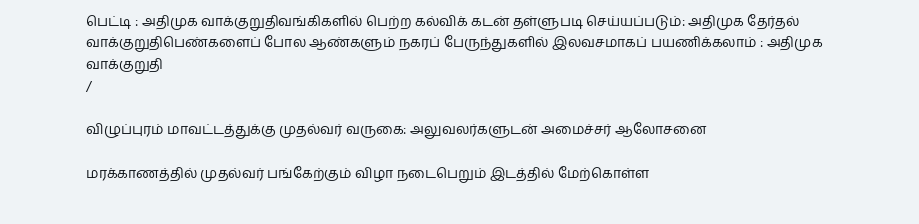பெட்டி : அதிமுக வாக்குறுதிவங்கிகளில் பெற்ற கல்விக் கடன் தள்ளுபடி செய்யப்படும்: அதிமுக தேர்தல் வாக்குறுதிபெண்களைப் போல ஆண்களும் நகரப் பேருந்துகளில் இலவசமாகப் பயணிக்கலாம் : அதிமுக வாக்குறுதி
/

விழுப்புரம் மாவட்டத்துக்கு முதல்வர் வருகை: அலுவலர்களுடன் அமைச்சர் ஆலோசனை

மரக்காணத்தில் முதல்வர் பங்கேற்கும் விழா நடைபெறும் இடத்தில் மேற்கொள்ள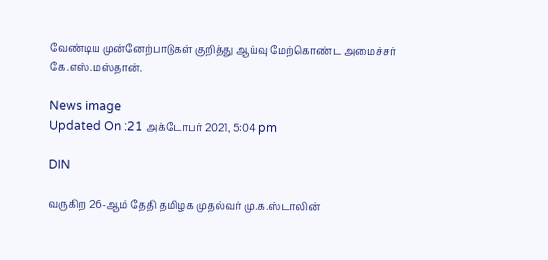வேண்டிய முன்னேற்பாடுகள் குறித்து ஆய்வு மேற்கொண்ட அமைச்சர் கே.எஸ்.மஸ்தான்.

News image
Updated On :21 அக்டோபர் 2021, 5:04 pm

DIN

வருகிற 26-ஆம் தேதி தமிழக முதல்வர் மு.க.ஸ்டாலின்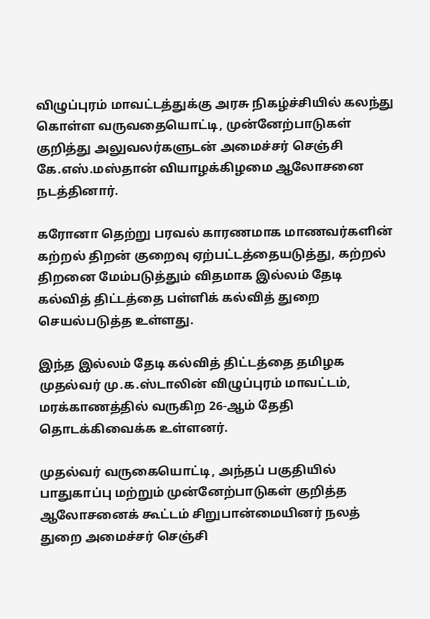விழுப்புரம் மாவட்டத்துக்கு அரசு நிகழ்ச்சியில் கலந்து கொள்ள வருவதையொட்டி, முன்னேற்பாடுகள் குறித்து அலுவலர்களுடன் அமைச்சர் செஞ்சி கே.எஸ்.மஸ்தான் வியாழக்கிழமை ஆலோசனை நடத்தினார்.

கரோனா தெற்று பரவல் காரணமாக மாணவர்களின் கற்றல் திறன் குறைவு ஏற்பட்டத்தையடுத்து, கற்றல் திறனை மேம்படுத்தும் விதமாக இல்லம் தேடி கல்வித் திட்டத்தை பள்ளிக் கல்வித் துறை செயல்படுத்த உள்ளது.

இந்த இல்லம் தேடி கல்வித் திட்டத்தை தமிழக முதல்வர் மு.க.ஸ்டாலின் விழுப்புரம் மாவட்டம், மரக்காணத்தில் வருகிற 26-ஆம் தேதி தொடக்கிவைக்க உள்ளனர்.

முதல்வர் வருகையொட்டி, அந்தப் பகுதியில் பாதுகாப்பு மற்றும் முன்னேற்பாடுகள் குறித்த ஆலோசனைக் கூட்டம் சிறுபான்மையினர் நலத் துறை அமைச்சர் செஞ்சி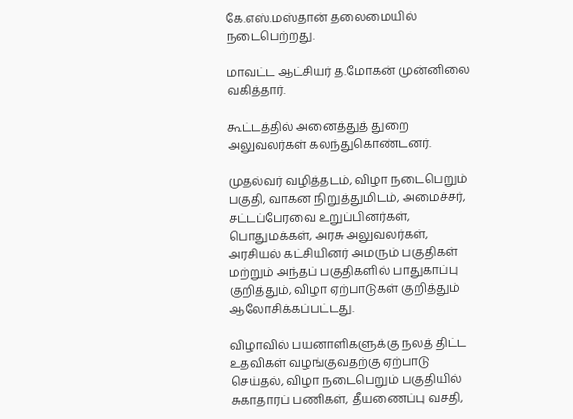கே.எஸ்.மஸ்தான் தலைமையில் நடைபெற்றது.

மாவட்ட ஆட்சியர் த.மோகன் முன்னிலை வகித்தார்.

கூட்டத்தில் அனைத்துத் துறை அலுவலர்கள் கலந்துகொண்டனர்.

முதல்வர் வழித்தடம், விழா நடைபெறும் பகுதி, வாகன நிறுத்துமிடம், அமைச்சர், சட்டப்பேரவை உறுப்பினர்கள், பொதுமக்கள், அரசு அலுவலர்கள், அரசியல் கட்சியினர் அமரும் பகுதிகள் மற்றும் அந்தப் பகுதிகளில் பாதுகாப்பு குறித்தும், விழா ஏற்பாடுகள் குறித்தும் ஆலோசிக்கப்பட்டது.

விழாவில் பயனாளிகளுக்கு நலத் திட்ட உதவிகள் வழங்குவதற்கு ஏற்பாடு செய்தல், விழா நடைபெறும் பகுதியில் சுகாதாரப் பணிகள், தீயணைப்பு வசதி,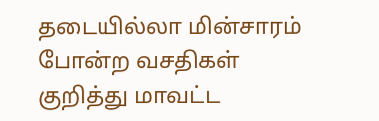தடையில்லா மின்சாரம் போன்ற வசதிகள் குறித்து மாவட்ட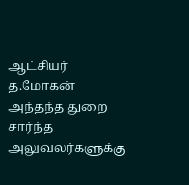ஆட்சியர் த.மோகன் அந்தந்த துறை சார்ந்த அலுவலர்களுக்கு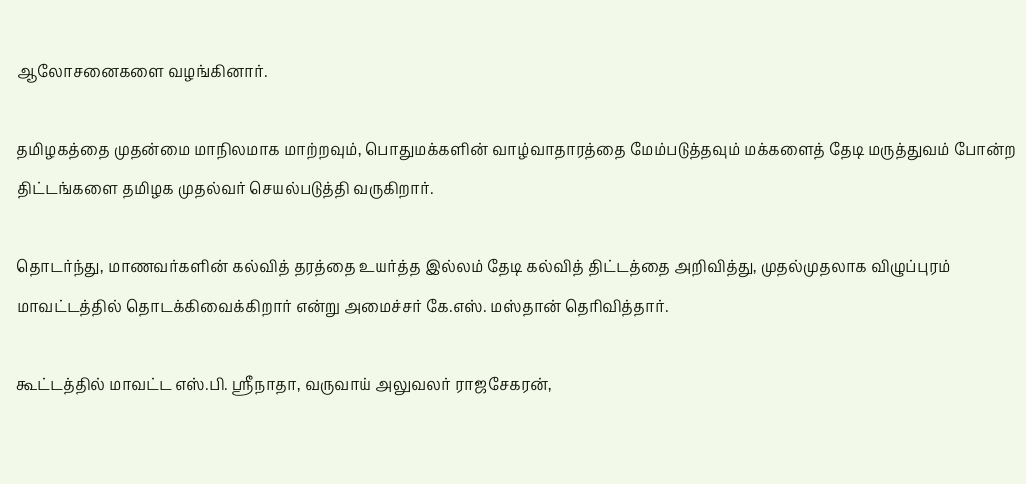ஆலோசனைகளை வழங்கினார்.

தமிழகத்தை முதன்மை மாநிலமாக மாற்றவும், பொதுமக்களின் வாழ்வாதாரத்தை மேம்படுத்தவும் மக்களைத் தேடி மருத்துவம் போன்ற திட்டங்களை தமிழக முதல்வர் செயல்படுத்தி வருகிறார்.

தொடர்ந்து, மாணவர்களின் கல்வித் தரத்தை உயர்த்த இல்லம் தேடி கல்வித் திட்டத்தை அறிவித்து, முதல்முதலாக விழுப்புரம் மாவட்டத்தில் தொடக்கிவைக்கிறார் என்று அமைச்சர் கே.எஸ். மஸ்தான் தெரிவித்தார்.

கூட்டத்தில் மாவட்ட எஸ்.பி. ஸ்ரீநாதா, வருவாய் அலுவலர் ராஜசேகரன்,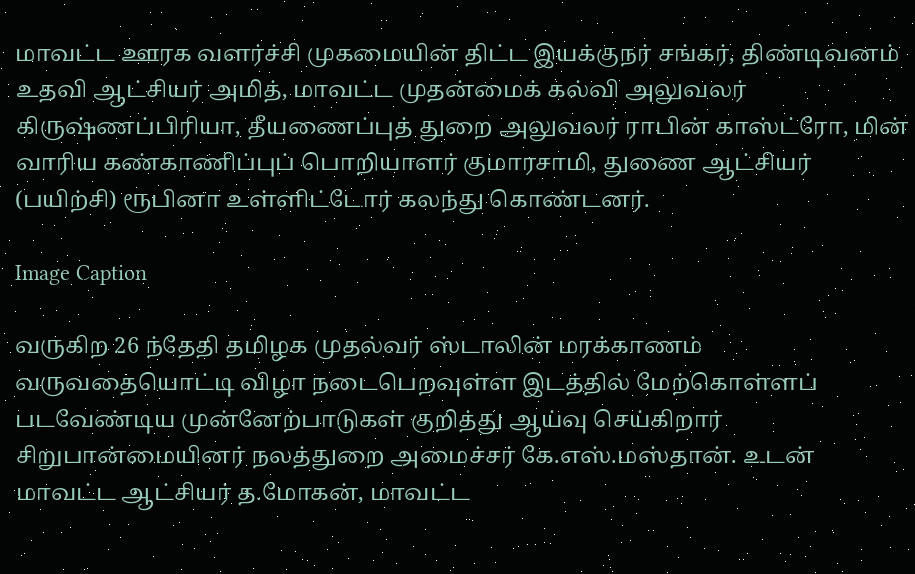மாவட்ட ஊரக வளர்ச்சி முகமையின் திட்ட இயக்குநர் சங்கர், திண்டிவனம் உதவி ஆட்சியர் அமித், மாவட்ட முதன்மைக் கல்வி அலுவலர் கிருஷ்ணப்பிரியா, தீயணைப்புத் துறை அலுவலர் ராபின் காஸ்ட்ரோ, மின் வாரிய கண்காணிப்புப் பொறியாளர் குமாரசாமி, துணை ஆட்சியர் (பயிற்சி) ரூபினா உள்ளிட்டோர் கலந்து கொண்டனர்.

Image Caption

வருகிற 26 ந்தேதி தமிழக முதல்வர் ஸ்டாலின் மரக்காணம் வருவதையொட்டி விழா நடைபெறவுள்ள இடத்தில் மேற்கொள்ளப் படவேண்டிய முன்னேற்பாடுகள் குறித்து ஆய்வு செய்கிறார் சிறுபான்மையினர் நலத்துறை அமைச்சர் கே.எஸ்.மஸ்தான். உடன் மாவட்ட ஆட்சியர் த.மோகன், மாவட்ட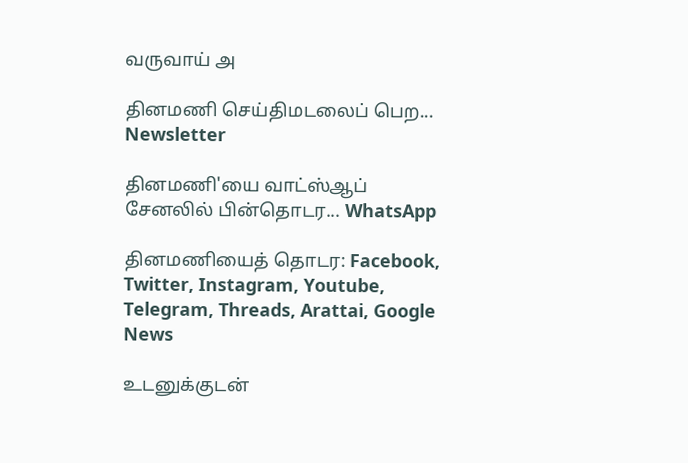வருவாய் அ

தினமணி செய்திமடலைப் பெற... Newsletter

தினமணி'யை வாட்ஸ்ஆப் சேனலில் பின்தொடர... WhatsApp

தினமணியைத் தொடர: Facebook, Twitter, Instagram, Youtube, Telegram, Threads, Arattai, Google News

உடனுக்குடன்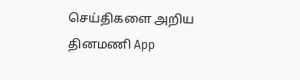செய்திகளை அறிய தினமணி App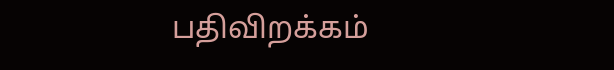பதிவிறக்கம்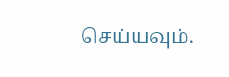செய்யவும்.